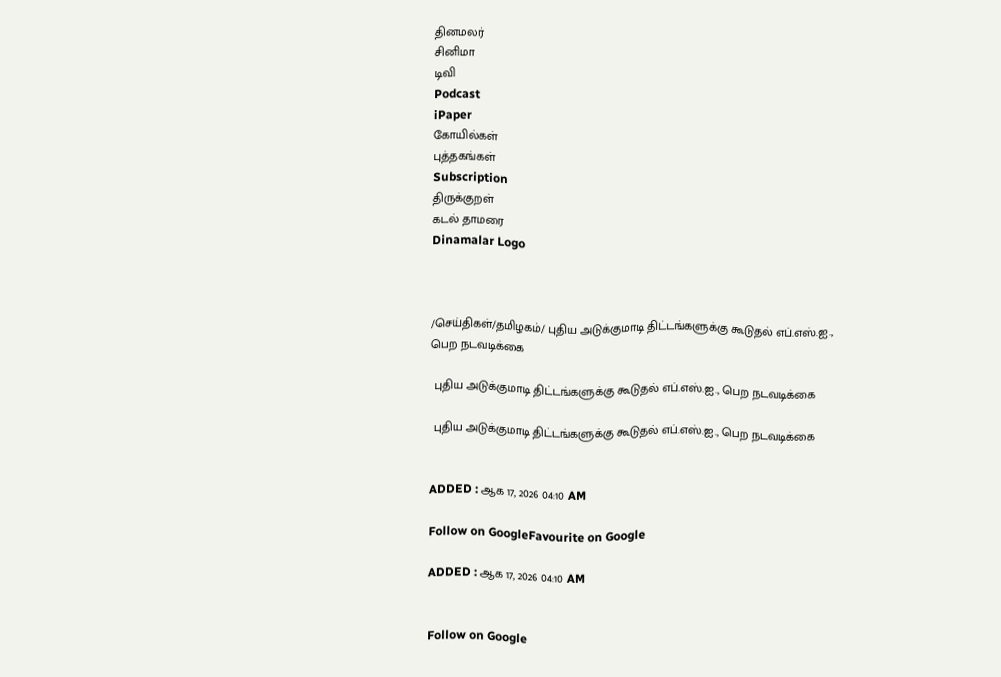தினமலர்
சினிமா
டிவி
Podcast
iPaper
கோயில்கள்
புத்தகங்கள்
Subscription
திருக்குறள்
கடல் தாமரை
Dinamalar Logo



/செய்திகள்/தமிழகம்/ புதிய அடுக்குமாடி திட்டங்களுக்கு கூடுதல் எப்.எஸ்.ஐ., பெற நடவடிக்கை

 புதிய அடுக்குமாடி திட்டங்களுக்கு கூடுதல் எப்.எஸ்.ஐ., பெற நடவடிக்கை

 புதிய அடுக்குமாடி திட்டங்களுக்கு கூடுதல் எப்.எஸ்.ஐ., பெற நடவடிக்கை


ADDED : ஆக 17, 2026 04:10 AM

Follow on GoogleFavourite on Google

ADDED : ஆக 17, 2026 04:10 AM


Follow on Google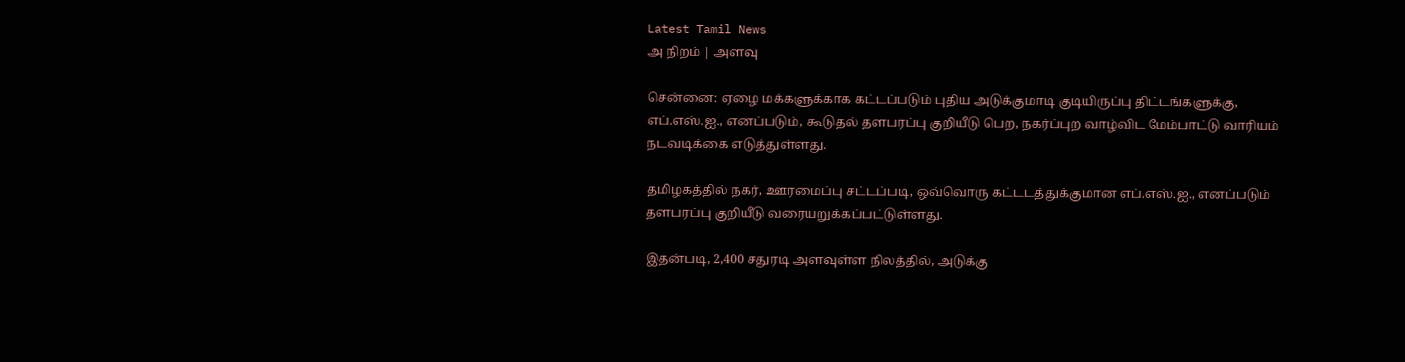Latest Tamil News
அ நிறம் | அளவு

சென்னை: ஏழை மக்களுக்காக கட்டப்படும் புதிய அடுக்குமாடி குடியிருப்பு திட்டங்களுக்கு, எப்.எஸ்.ஐ., எனப்படும், கூடுதல் தளபரப்பு குறியீடு பெற, நகர்ப்புற வாழ்விட மேம்பாட்டு வாரியம் நடவடிக்கை எடுத்துள்ளது.

தமிழகத்தில் நகர், ஊரமைப்பு சட்டப்படி, ஒவ்வொரு கட்டடத்துக்குமான எப்.எஸ்.ஐ., எனப்படும் தளபரப்பு குறியீடு வரையறுக்கப்பட்டுள்ளது.

இதன்படி, 2,400 சதுரடி அளவுள்ள நிலத்தில், அடுக்கு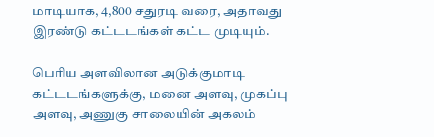மாடியாக, 4,800 சதுரடி வரை, அதாவது இரண்டு கட்டடங்கள் கட்ட முடியும்.

பெரிய அளவிலான அடுக்குமாடி கட்டடங்களுக்கு, மனை அளவு, முகப்பு அளவு, அணுகு சாலையின் அகலம்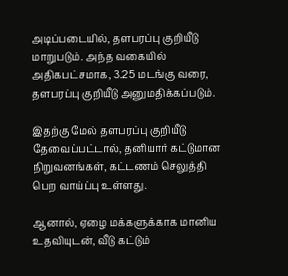அடிப்படையில், தளபரப்பு குறியீடு மாறுபடும். அந்த வகையில் அதிகபட்சமாக, 3.25 மடங்கு வரை, தளபரப்பு குறியீடு அனுமதிக்கப்படும்.

இதற்கு மேல் தளபரப்பு குறியீடு தேவைப்பட்டால், தனியார் கட்டுமான நிறுவனங்கள், கட்டணம் செலுத்தி பெற வாய்ப்பு உள்ளது.

ஆனால், ஏழை மக்களுக்காக மானிய உதவியுடன், வீடு கட்டும்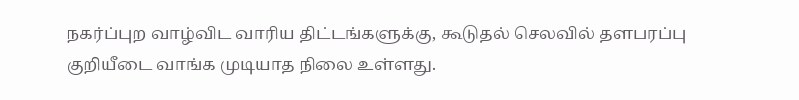நகர்ப்புற வாழ்விட வாரிய திட்டங்களுக்கு, கூடுதல் செலவில் தளபரப்பு குறியீடை வாங்க முடியாத நிலை உள்ளது.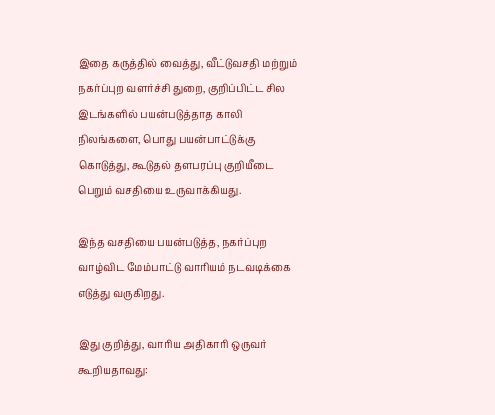இதை கருத்தில் வைத்து, வீட்டுவசதி மற்றும் நகர்ப்புற வளர்ச்சி துறை, குறிப்பிட்ட சில இடங்களில் பயன்படுத்தாத காலி நிலங்களை, பொது பயன்பாட்டுக்கு கொடுத்து, கூடுதல் தளபரப்பு குறியீடை பெறும் வசதியை உருவாக்கியது.

இந்த வசதியை பயன்படுத்த, நகர்ப்புற வாழ்விட மேம்பாட்டு வாரியம் நடவடிக்கை எடுத்து வருகிறது.

இது குறித்து, வாரிய அதிகாரி ஒருவர் கூறியதாவது: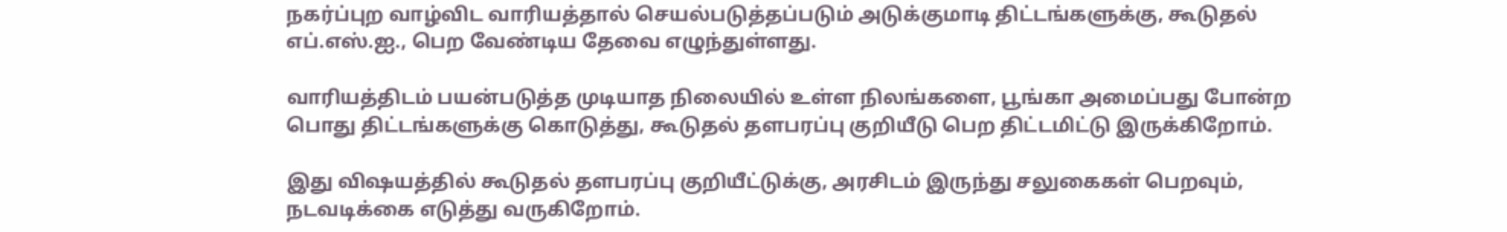நகர்ப்புற வாழ்விட வாரியத்தால் செயல்படுத்தப்படும் அடுக்குமாடி திட்டங்களுக்கு, கூடுதல் எப்.எஸ்.ஐ., பெற வேண்டிய தேவை எழுந்துள்ளது.

வாரியத்திடம் பயன்படுத்த முடியாத நிலையில் உள்ள நிலங்களை, பூங்கா அமைப்பது போன்ற பொது திட்டங்களுக்கு கொடுத்து, கூடுதல் தளபரப்பு குறியீடு பெற திட்டமிட்டு இருக்கிறோம்.

இது விஷயத்தில் கூடுதல் தளபரப்பு குறியீட்டுக்கு, அரசிடம் இருந்து சலுகைகள் பெறவும், நடவடிக்கை எடுத்து வருகிறோம்.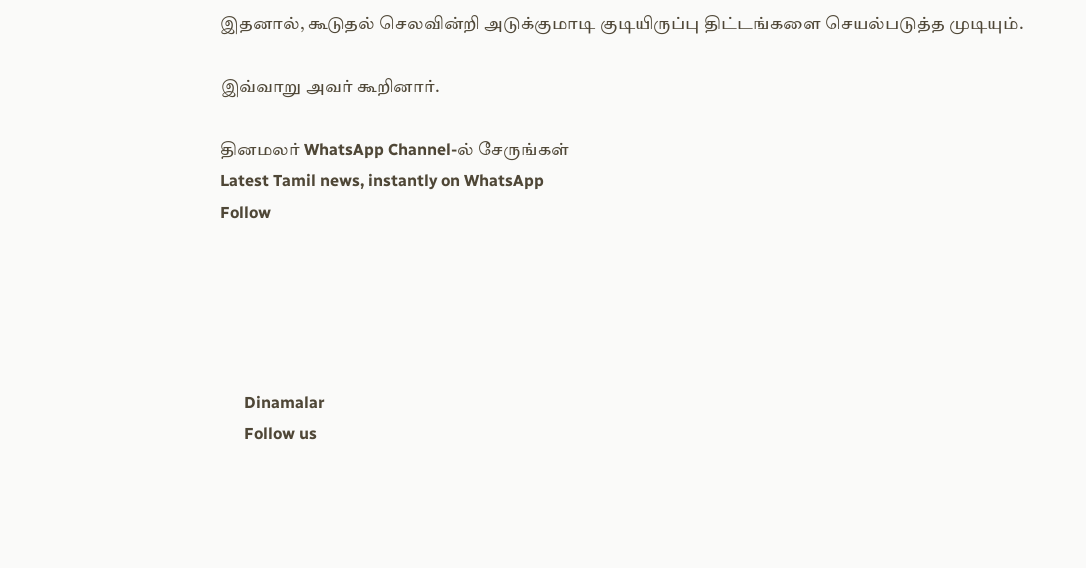இதனால், கூடுதல் செலவின்றி அடுக்குமாடி குடியிருப்பு திட்டங்களை செயல்படுத்த முடியும்.

இவ்வாறு அவர் கூறினார்.

தினமலர் WhatsApp Channel-ல் சேருங்கள்
Latest Tamil news, instantly on WhatsApp
Follow





      Dinamalar
      Follow us